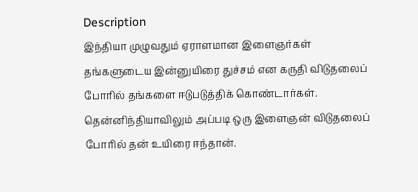Description
இந்தியா முழுவதும் ஏராளமான இளைஞர்கள் தங்களுடைய இன்னுயிரை துச்சம் என கருதி விடுதலைப் போரில் தங்களை ஈடுபடுத்திக் கொண்டார்கள். தென்னிந்தியாவிலும் அப்படி ஒரு இளைஞன் விடுதலைப் போரில் தன் உயிரை ஈந்தான்.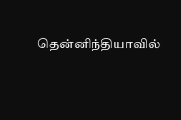தென்னிந்தியாவில்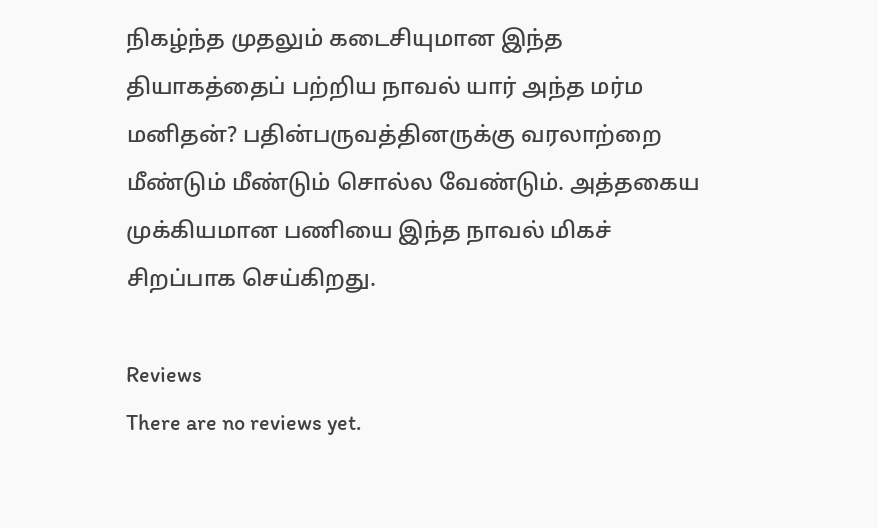நிகழ்ந்த முதலும் கடைசியுமான இந்த தியாகத்தைப் பற்றிய நாவல் யார் அந்த மர்ம மனிதன்? பதின்பருவத்தினருக்கு வரலாற்றை மீண்டும் மீண்டும் சொல்ல வேண்டும். அத்தகைய முக்கியமான பணியை இந்த நாவல் மிகச் சிறப்பாக செய்கிறது.

Reviews
There are no reviews yet.